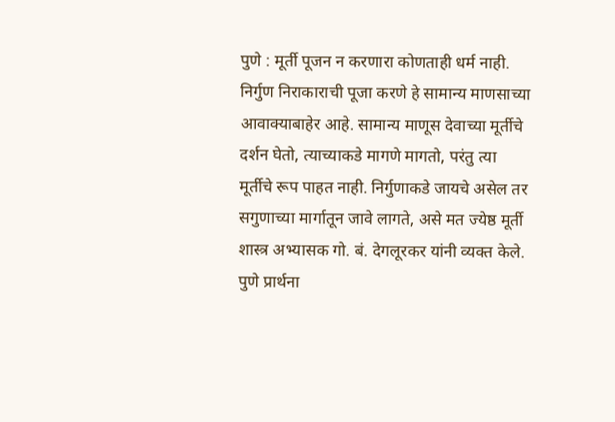पुणे : मूर्ती पूजन न करणारा कोणताही धर्म नाही. निर्गुण निराकाराची पूजा करणे हे सामान्य माणसाच्या आवाक्याबाहेर आहे. सामान्य माणूस देवाच्या मूर्तीचे दर्शन घेतो, त्याच्याकडे मागणे मागतो, परंतु त्या मूर्तीचे रूप पाहत नाही. निर्गुणाकडे जायचे असेल तर सगुणाच्या मार्गातून जावे लागते, असे मत ज्येष्ठ मूर्ती शास्त्र अभ्यासक गो. बं. देगलूरकर यांनी व्यक्त केले.
पुणे प्रार्थना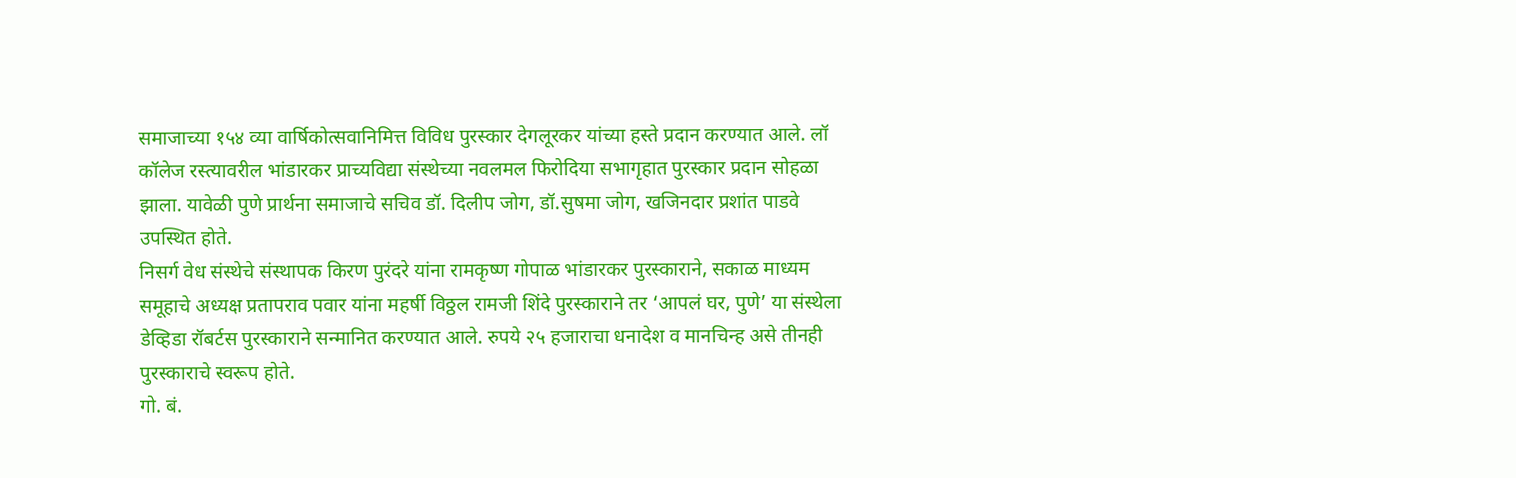समाजाच्या १५४ व्या वार्षिकोत्सवानिमित्त विविध पुरस्कार देगलूरकर यांच्या हस्ते प्रदान करण्यात आले. लॉ कॉलेज रस्त्यावरील भांडारकर प्राच्यविद्या संस्थेच्या नवलमल फिरोदिया सभागृहात पुरस्कार प्रदान सोहळा झाला. यावेळी पुणे प्रार्थना समाजाचे सचिव डॉ. दिलीप जोग, डॉ.सुषमा जोग, खजिनदार प्रशांत पाडवे उपस्थित होते.
निसर्ग वेध संस्थेचे संस्थापक किरण पुरंदरे यांना रामकृष्ण गोपाळ भांडारकर पुरस्काराने, सकाळ माध्यम समूहाचे अध्यक्ष प्रतापराव पवार यांना महर्षी विठ्ठल रामजी शिंदे पुरस्काराने तर ‘आपलं घर, पुणे’ या संस्थेला डेव्हिडा रॉबर्टस पुरस्काराने सन्मानित करण्यात आले. रुपये २५ हजाराचा धनादेश व मानचिन्ह असे तीनही पुरस्काराचे स्वरूप होते.
गो. बं.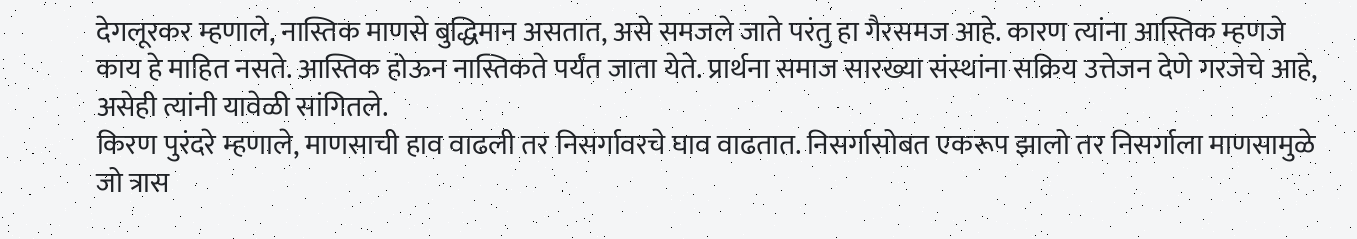देगलूरकर म्हणाले, नास्तिक माणसे बुद्धिमान असतात, असे समजले जाते परंतु हा गैरसमज आहे. कारण त्यांना आस्तिक म्हणजे काय हे माहित नसते. आस्तिक होऊन नास्तिकते पर्यंत जाता येते. प्रार्थना समाज सारख्या संस्थांना सक्रिय उत्तेजन देणे गरजेचे आहे, असेही त्यांनी यावेळी सांगितले.
किरण पुरंदरे म्हणाले, माणसाची हाव वाढली तर निसर्गावरचे घाव वाढतात. निसर्गासोबत एकरूप झालो तर निसर्गाला माणसामुळे जो त्रास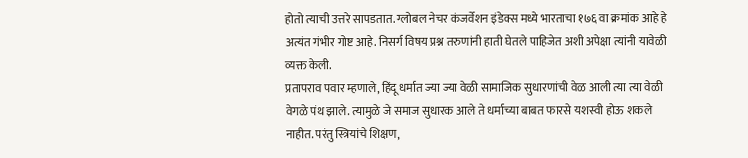होतो त्याची उत्तरे सापडतात. ग्लोबल नेचर कंजर्वेशन इंडेक्स मध्ये भारताचा १७६ वा क्रमांक आहे हे अत्यंत गंभीर गोष्ट आहे. निसर्ग विषय प्रश्न तरुणांनी हाती घेतले पाहिजेत अशी अपेक्षा त्यांनी यावेळी व्यक्त केली.
प्रतापराव पवार म्हणाले, हिंदू धर्मात ज्या ज्या वेळी सामाजिक सुधारणांची वेळ आली त्या त्या वेळी वेगळे पंथ झाले. त्यामुळे जे समाज सुधारक आले ते धर्माच्या बाबत फारसे यशस्वी होऊ शकले नाहीत. परंतु स्त्रियांचे शिक्षण,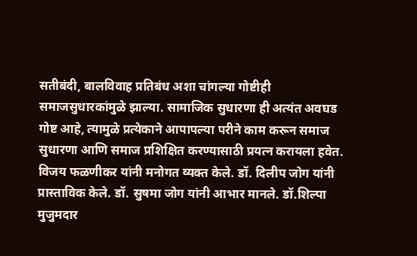सतीबंदी, बालविवाह प्रतिबंध अशा चांगल्या गोष्टीही समाजसुधारकांमुळे झाल्या. सामाजिक सुधारणा ही अत्यंत अवघड गोष्ट आहे, त्यामुळे प्रत्येकाने आपापल्या परीने काम करून समाज सुधारणा आणि समाज प्रशिक्षित करण्यासाठी प्रयत्न करायला हवेत. विजय फळणीकर यांनी मनोगत व्यक्त केले. डॉ. दिलीप जोग यांनी प्रास्ताविक केले. डॉ. सुषमा जोग यांनी आभार मानले. डॉ.शिल्पा मुजुमदार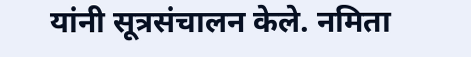यांनी सूत्रसंचालन केले. नमिता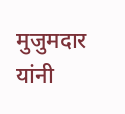मुजुमदार यांनी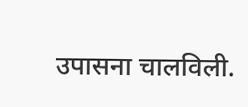उपासना चालविली.